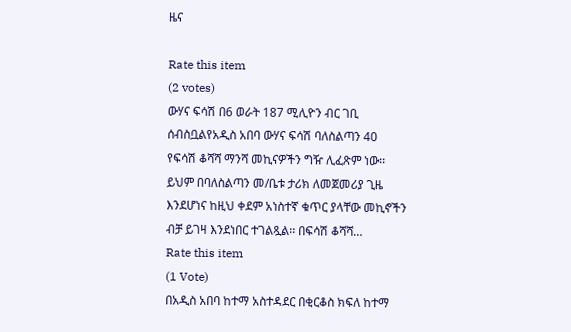ዜና

Rate this item
(2 votes)
ውሃና ፍሳሽ በ6 ወራት 187 ሚሊዮን ብር ገቢ ሰብስቧልየአዲስ አበባ ውሃና ፍሳሽ ባለስልጣን 40 የፍሳሽ ቆሻሻ ማንሻ መኪናዎችን ግዥ ሊፈጽም ነው፡፡ ይህም በባለስልጣን መ/ቤቱ ታሪክ ለመጀመሪያ ጊዜ እንደሆነና ከዚህ ቀደም አነስተኛ ቁጥር ያላቸው መኪኖችን ብቻ ይገዛ እንደነበር ተገልጿል፡፡ በፍሳሽ ቆሻሻ…
Rate this item
(1 Vote)
በአዲስ አበባ ከተማ አስተዳደር በቂርቆስ ክፍለ ከተማ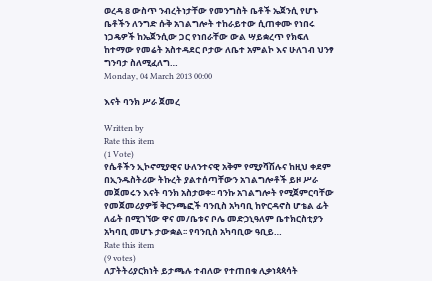ወረዳ 8 ውስጥ ንብረትነታቸው የመንግስት ቤቶች ኤጀንሲ የሆኑ ቤቶችን ለንግድ ሱቅ አገልግሎት ተከራይተው ሲጠቀሙ የነበሩ ነጋዴዎች ከኤጀንሲው ጋር የነበራቸው ውል ሣይቋረጥ የክፍለ ከተማው የመሬት አስተዳደር ቦታው ለቤተ አምልኮ እና ሁለገብ ህንፃ ግንባታ ስለሚፈለግ…
Monday, 04 March 2013 00:00

እናት ባንክ ሥራ ጀመረ

Written by
Rate this item
(1 Vote)
የሴቶችን ኢኮኖሚያዊና ሁለንተናዊ አቅም የሚያሻሽሉና ከዚህ ቀደም በኢንዱስትሪው ትኩረት ያልተሰጣቸውን አገልግሎቶች ይዞ ሥራ መጀመሩን እናት ባንክ አስታወቀ፡፡ ባንኩ አገልግሎት የሚጀምርባቸው የመጀመሪያዎቹ ቅርንጫፎች ባንቢስ አካባቢ ከዮርዳኖስ ሆቴል ፊት ለፊት በሚገኘው ዋና መ/ቤቱና ቦሌ መድኃኒዓለም ቤተክርስቲያን አካባቢ መሆኑ ታውቋል፡፡ የባንቢስ አካባቢው ዓቢይ…
Rate this item
(9 votes)
ለፓትትሪያርክነት ይታጫሉ ተብለው የተጠበቁ ሊቃነጳጳሳት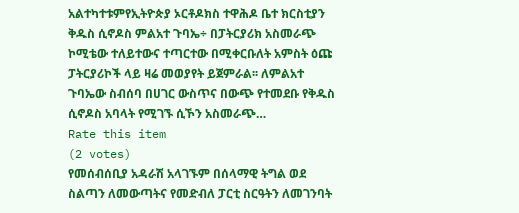አልተካተቱምየኢትዮጵያ ኦርቶዶክስ ተዋሕዶ ቤተ ክርስቲያን ቅዱስ ሲኖዶስ ምልአተ ጉባኤ÷ በፓትርያሪክ አስመራጭ ኮሚቴው ተለይተውና ተጣርተው በሚቀርቡለት አምስት ዕጩ ፓትርያሪኮች ላይ ዛሬ መወያየት ይጀምራል፡፡ ለምልአተ ጉባኤው ስብሰባ በሀገር ውስጥና በውጭ የተመደቡ የቅዱስ ሲኖዶስ አባላት የሚገኙ ሲኾን አስመራጭ…
Rate this item
(2 votes)
የመሰብሰቢያ አዳራሽ አላገኙም በሰላማዊ ትግል ወደ ስልጣን ለመውጣትና የመድብለ ፓርቲ ስርዓትን ለመገንባት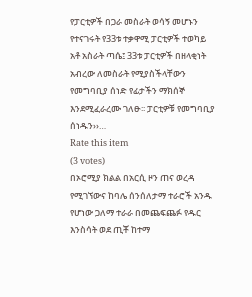የፓርቲዎች በጋራ መስራት ወሳኝ መሆኑን የተናገሩት የ33ቱ ተቃዋሚ ፓርቲዎች ተወካይ አቶ አስራት ጣሴ፤ 33ቱ ፓርቲዎች በዘላቂነት አብረው ለመስራት የሚያስችላቸውን የመግባቢያ ሰነድ የፊታችን ማክሰኞ እንደሚፈራረሙ ገለፁ፡፡ ፓርቲዎቹ የመግባቢያ ሰነዱን››…
Rate this item
(3 votes)
በኦሮሚያ ክልል በአርሲ ዞን ጠና ወረዳ የሚገኘውና ከባሌ ሰንሰለታማ ተራሮች አንዱ የሆነው ጋለማ ተራራ በመጨፍጨፉ የዱር እንስሳት ወደ ጢቾ ከተማ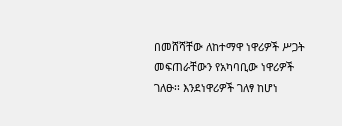በመሸሻቸው ለከተማዋ ነዋሪዎች ሥጋት መፍጠራቸውን የአካባቢው ነዋሪዎች ገለፁ፡፡ እንደነዋሪዎች ገለፃ ከሆነ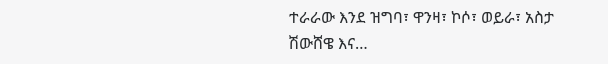ተራራው እንደ ዝግባ፣ ዋንዛ፣ ኮሶ፣ ወይራ፣ አስታ ሽውሸዌ እና…